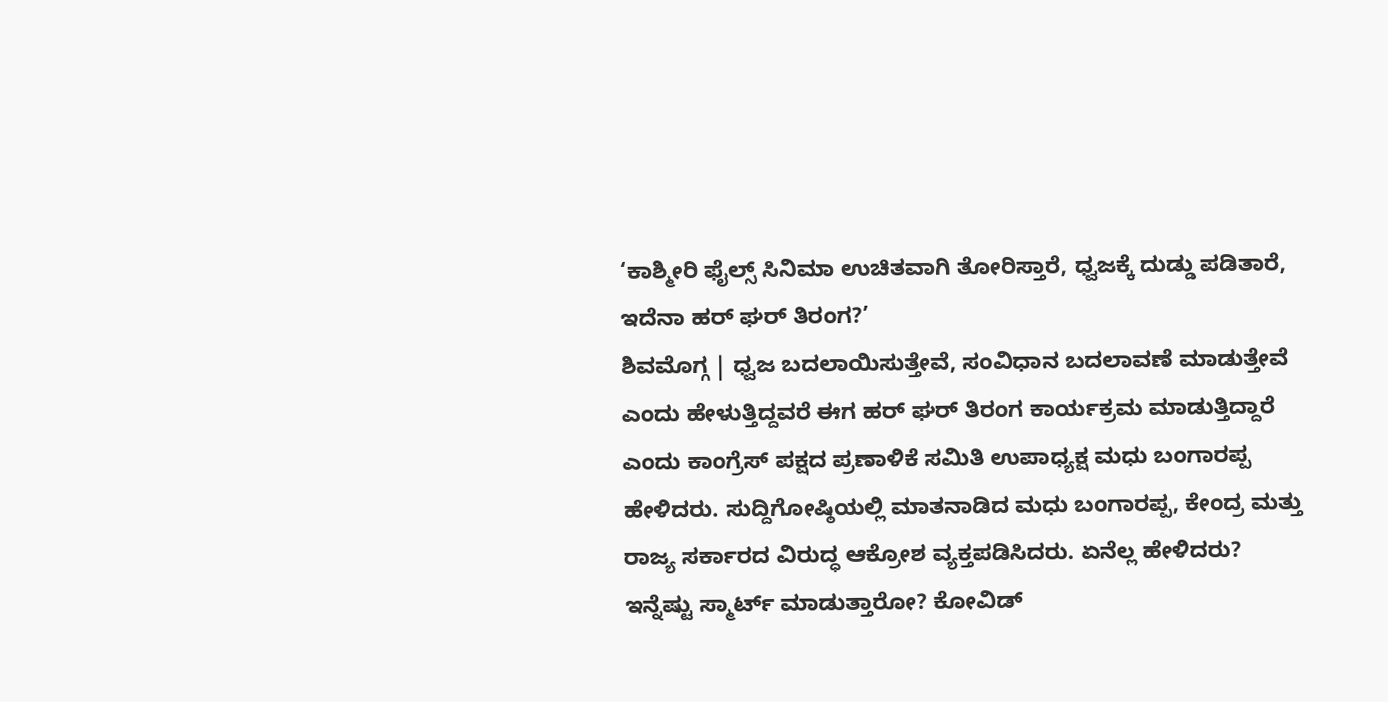‘ಕಾಶ್ಮೀರಿ ಫೈಲ್ಸ್ ಸಿನಿಮಾ ಉಚಿತವಾಗಿ ತೋರಿಸ್ತಾರೆ, ಧ್ವಜಕ್ಕೆ ದುಡ್ಡು ಪಡಿತಾರೆ, ಇದೆನಾ ಹರ್ ಘರ್ ತಿರಂಗ?’
ಶಿವಮೊಗ್ಗ | ಧ್ವಜ ಬದಲಾಯಿಸುತ್ತೇವೆ, ಸಂವಿಧಾನ ಬದಲಾವಣೆ ಮಾಡುತ್ತೇವೆ ಎಂದು ಹೇಳುತ್ತಿದ್ದವರೆ ಈಗ ಹರ್ ಘರ್ ತಿರಂಗ ಕಾರ್ಯಕ್ರಮ ಮಾಡುತ್ತಿದ್ದಾರೆ ಎಂದು ಕಾಂಗ್ರೆಸ್ ಪಕ್ಷದ ಪ್ರಣಾಳಿಕೆ ಸಮಿತಿ ಉಪಾಧ್ಯಕ್ಷ ಮಧು ಬಂಗಾರಪ್ಪ ಹೇಳಿದರು. ಸುದ್ದಿಗೋಷ್ಠಿಯಲ್ಲಿ ಮಾತನಾಡಿದ ಮಧು ಬಂಗಾರಪ್ಪ, ಕೇಂದ್ರ ಮತ್ತು ರಾಜ್ಯ ಸರ್ಕಾರದ ವಿರುದ್ಧ ಆಕ್ರೋಶ ವ್ಯಕ್ತಪಡಿಸಿದರು. ಏನೆಲ್ಲ ಹೇಳಿದರು? ಇನ್ನೆಷ್ಟು ಸ್ಮಾರ್ಟ್ ಮಾಡುತ್ತಾರೋ? ಕೋವಿಡ್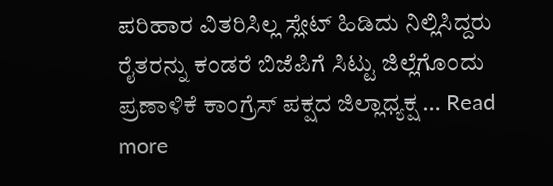ಪರಿಹಾರ ವಿತರಿಸಿಲ್ಲ ಸ್ಲೇಟ್ ಹಿಡಿದು ನಿಲ್ಲಿಸಿದ್ದರು ರೈತರನ್ನು ಕಂಡರೆ ಬಿಜೆಪಿಗೆ ಸಿಟ್ಟು ಜಿಲ್ಲೆಗೊಂದು ಪ್ರಣಾಳಿಕೆ ಕಾಂಗ್ರೆಸ್ ಪಕ್ಷದ ಜಿಲ್ಲಾಧ್ಯಕ್ಷ … Read more